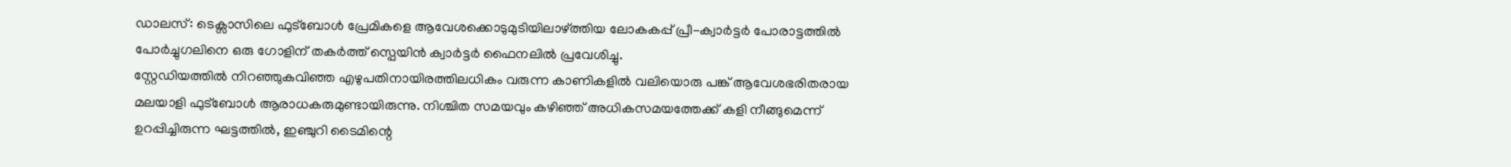ഡാലസ്: ടെക്സാസിലെ ഫുട്ബോൾ പ്രേമികളെ ആവേശക്കൊടുമുടിയിലാഴ്ത്തിയ ലോകകപ്പ് പ്രീ-ക്വാർട്ടർ പോരാട്ടത്തിൽ പോർച്ചുഗലിനെ ഒരു ഗോളിന് തകർത്ത് സ്പെയിൻ ക്വാർട്ടർ ഫൈനലിൽ പ്രവേശിച്ചു.
സ്റ്റേഡിയത്തിൽ നിറഞ്ഞുകവിഞ്ഞ എഴുപതിനായിരത്തിലധികം വരുന്ന കാണികളിൽ വലിയൊരു പങ്ക് ആവേശഭരിതരായ മലയാളി ഫുട്ബോൾ ആരാധകരുമുണ്ടായിരുന്നു. നിശ്ചിത സമയവും കഴിഞ്ഞ് അധികസമയത്തേക്ക് കളി നീങ്ങുമെന്ന് ഉറപ്പിച്ചിരുന്ന ഘട്ടത്തിൽ, ഇഞ്ചുറി ടൈമിന്റെ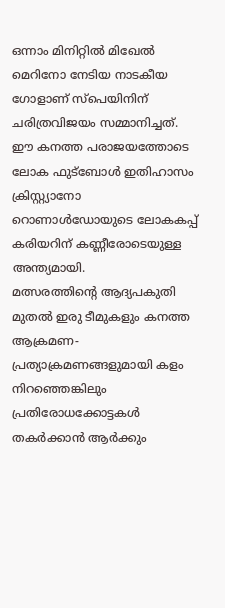ഒന്നാം മിനിറ്റിൽ മിഖേൽ മെറിനോ നേടിയ നാടകീയ ഗോളാണ് സ്പെയിനിന് ചരിത്രവിജയം സമ്മാനിച്ചത്.
ഈ കനത്ത പരാജയത്തോടെ ലോക ഫുട്ബോൾ ഇതിഹാസം ക്രിസ്റ്റ്യാനോ റൊണാൾഡോയുടെ ലോകകപ്പ് കരിയറിന് കണ്ണീരോടെയുള്ള അന്ത്യമായി.
മത്സരത്തിന്റെ ആദ്യപകുതി മുതൽ ഇരു ടീമുകളും കനത്ത ആക്രമണ-പ്രത്യാക്രമണങ്ങളുമായി കളം നിറഞ്ഞെങ്കിലും പ്രതിരോധക്കോട്ടകൾ തകർക്കാൻ ആർക്കും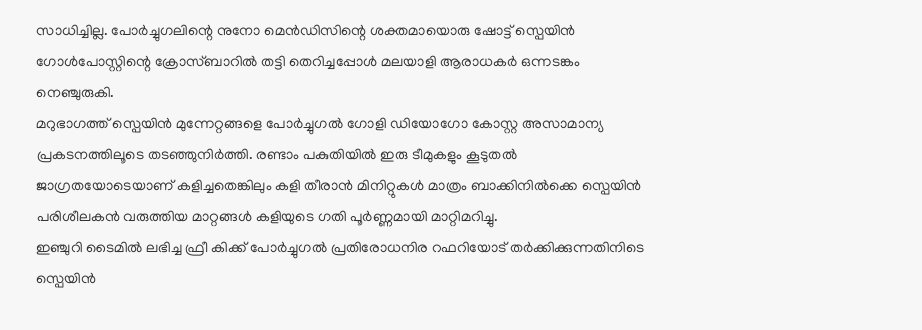സാധിച്ചില്ല. പോർച്ചുഗലിന്റെ നുനോ മെൻഡിസിന്റെ ശക്തമായൊരു ഷോട്ട് സ്പെയിൻ ഗോൾപോസ്റ്റിന്റെ ക്രോസ്ബാറിൽ തട്ടി തെറിച്ചപ്പോൾ മലയാളി ആരാധകർ ഒന്നടങ്കം നെഞ്ചുരുകി.
മറുഭാഗത്ത് സ്പെയിൻ മുന്നേറ്റങ്ങളെ പോർച്ചുഗൽ ഗോളി ഡിയോഗോ കോസ്റ്റ അസാമാന്യ പ്രകടനത്തിലൂടെ തടഞ്ഞുനിർത്തി. രണ്ടാം പകുതിയിൽ ഇരു ടീമുകളും കൂടുതൽ ജാഗ്രതയോടെയാണ് കളിച്ചതെങ്കിലും കളി തീരാൻ മിനിറ്റുകൾ മാത്രം ബാക്കിനിൽക്കെ സ്പെയിൻ പരിശീലകൻ വരുത്തിയ മാറ്റങ്ങൾ കളിയുടെ ഗതി പൂർണ്ണമായി മാറ്റിമറിച്ചു.
ഇഞ്ചുറി ടൈമിൽ ലഭിച്ച ഫ്രീ കിക്ക് പോർച്ചുഗൽ പ്രതിരോധനിര റഫറിയോട് തർക്കിക്കുന്നതിനിടെ സ്പെയിൻ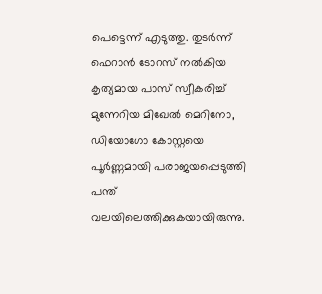പെട്ടെന്ന് എടുത്തു. തുടർന്ന് ഫെറാൻ ടോറസ് നൽകിയ കൃത്യമായ പാസ് സ്വീകരിച്ച് മുന്നേറിയ മിഖേൽ മെറിനോ, ഡിയോഗോ കോസ്റ്റയെ പൂർണ്ണമായി പരാജയപ്പെടുത്തി പന്ത് വലയിലെത്തിക്കുകയായിരുന്നു.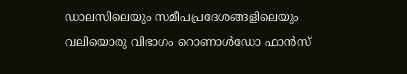ഡാലസിലെയും സമീപപ്രദേശങ്ങളിലെയും വലിയൊരു വിഭാഗം റൊണാൾഡോ ഫാൻസ്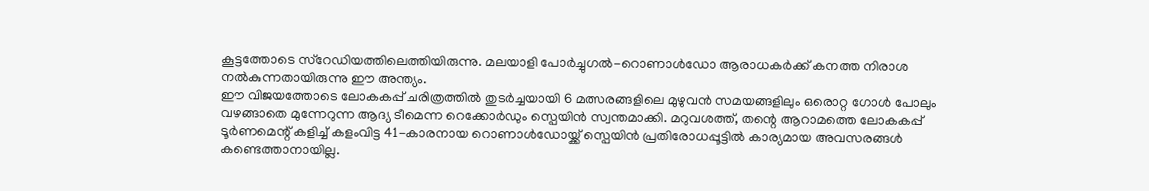കൂട്ടത്തോടെ സ്റേഡിയത്തിലെത്തിയിരുന്നു. മലയാളി പോർച്ചുഗൽ-റൊണാൾഡോ ആരാധകർക്ക് കനത്ത നിരാശ നൽകുന്നതായിരുന്നു ഈ അന്ത്യം.
ഈ വിജയത്തോടെ ലോകകപ്പ് ചരിത്രത്തിൽ തുടർച്ചയായി 6 മത്സരങ്ങളിലെ മുഴുവൻ സമയങ്ങളിലും ഒരൊറ്റ ഗോൾ പോലും വഴങ്ങാതെ മുന്നേറുന്ന ആദ്യ ടീമെന്ന റെക്കോർഡും സ്പെയിൻ സ്വന്തമാക്കി. മറുവശത്ത്, തന്റെ ആറാമത്തെ ലോകകപ്പ് ടൂർണമെന്റ് കളിച്ച് കളംവിട്ട 41-കാരനായ റൊണാൾഡോയ്ക്ക് സ്പെയിൻ പ്രതിരോധപ്പൂട്ടിൽ കാര്യമായ അവസരങ്ങൾ കണ്ടെത്താനായില്ല.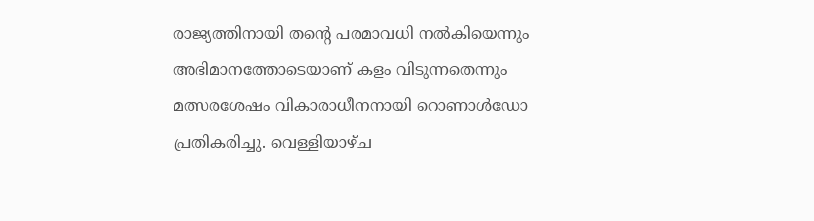രാജ്യത്തിനായി തന്റെ പരമാവധി നൽകിയെന്നും അഭിമാനത്തോടെയാണ് കളം വിടുന്നതെന്നും മത്സരശേഷം വികാരാധീനനായി റൊണാൾഡോ പ്രതികരിച്ചു. വെള്ളിയാഴ്ച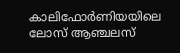കാലിഫോർണിയയിലെ ലോസ് ആഞ്ചലസ്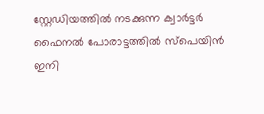സ്റ്റേഡിയത്തിൽ നടക്കുന്ന ക്വാർട്ടർ ഫൈനൽ പോരാട്ടത്തിൽ സ്പെയിൻ ഇനി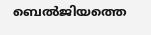ബെൽജിയത്തെ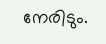നേരിടും.